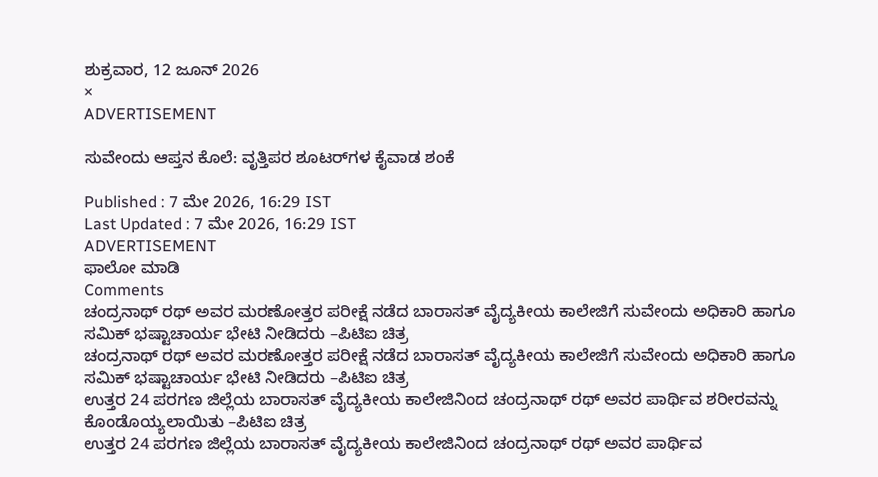ಶುಕ್ರವಾರ, 12 ಜೂನ್ 2026
×
ADVERTISEMENT

ಸುವೇಂದು ಆಪ್ತನ ಕೊಲೆ: ವೃತ್ತಿಪರ ಶೂಟರ್‌ಗಳ ಕೈವಾಡ ಶಂಕೆ

Published : 7 ಮೇ 2026, 16:29 IST
Last Updated : 7 ಮೇ 2026, 16:29 IST
ADVERTISEMENT
ಫಾಲೋ ಮಾಡಿ
Comments
ಚಂದ್ರನಾಥ್‌ ರಥ್‌ ಅವರ ಮರಣೋತ್ತರ ಪರೀಕ್ಷೆ ನಡೆದ ಬಾರಾಸತ್‌ ವೈದ್ಯಕೀಯ ಕಾಲೇಜಿಗೆ ಸುವೇಂದು ಅಧಿಕಾರಿ ಹಾಗೂ ಸಮಿಕ್‌ ಭಷ್ಟಾಚಾರ್ಯ ಭೇಟಿ ನೀಡಿದರು –ಪಿಟಿಐ ಚಿತ್ರ
ಚಂದ್ರನಾಥ್‌ ರಥ್‌ ಅವರ ಮರಣೋತ್ತರ ಪರೀಕ್ಷೆ ನಡೆದ ಬಾರಾಸತ್‌ ವೈದ್ಯಕೀಯ ಕಾಲೇಜಿಗೆ ಸುವೇಂದು ಅಧಿಕಾರಿ ಹಾಗೂ ಸಮಿಕ್‌ ಭಷ್ಟಾಚಾರ್ಯ ಭೇಟಿ ನೀಡಿದರು –ಪಿಟಿಐ ಚಿತ್ರ
ಉತ್ತರ 24 ಪರಗಣ ಜಿಲ್ಲೆಯ ಬಾರಾಸತ್‌ ವೈದ್ಯಕೀಯ ಕಾಲೇಜಿನಿಂದ ಚಂದ್ರನಾಥ್‌ ರಥ್‌ ಅವರ ಪಾರ್ಥಿವ ಶರೀರವನ್ನು ಕೊಂಡೊಯ್ಯಲಾಯಿತು –ಪಿಟಿಐ ಚಿತ್ರ
ಉತ್ತರ 24 ಪರಗಣ ಜಿಲ್ಲೆಯ ಬಾರಾಸತ್‌ ವೈದ್ಯಕೀಯ ಕಾಲೇಜಿನಿಂದ ಚಂದ್ರನಾಥ್‌ ರಥ್‌ ಅವರ ಪಾರ್ಥಿವ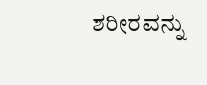ಶರೀರವನ್ನು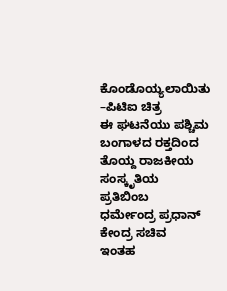ಕೊಂಡೊಯ್ಯಲಾಯಿತು –ಪಿಟಿಐ ಚಿತ್ರ
ಈ ಘಟನೆಯು ಪಶ್ಚಿಮ ಬಂಗಾಳದ ರಕ್ತದಿಂದ ತೊಯ್ದ ರಾಜಕೀಯ ಸಂಸ್ಕೃತಿಯ ಪ್ರತಿಬಿಂಬ
ಧರ್ಮೇಂದ್ರ ಪ್ರಧಾನ್‌ ಕೇಂದ್ರ ಸಚಿವ
ಇಂತಹ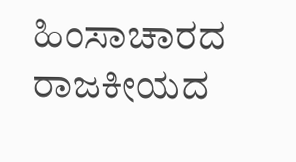ಹಿಂಸಾಚಾರದ ರಾಜಕೀಯದ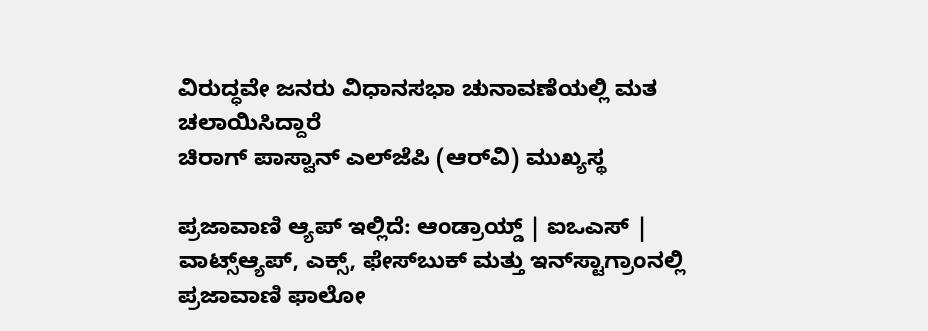ವಿರುದ್ಧವೇ ಜನರು ವಿಧಾನಸಭಾ ಚುನಾವಣೆಯಲ್ಲಿ ಮತ ಚಲಾಯಿಸಿದ್ದಾರೆ
ಚಿರಾಗ್‌ ಪಾಸ್ವಾನ್‌ ಎಲ್‌ಜೆಪಿ (ಆರ್‌ವಿ) ಮುಖ್ಯಸ್ಥ

ಪ್ರಜಾವಾಣಿ ಆ್ಯಪ್ ಇಲ್ಲಿದೆ: ಆಂಡ್ರಾಯ್ಡ್ | ಐಒಎಸ್ | ವಾಟ್ಸ್ಆ್ಯಪ್, ಎಕ್ಸ್, ಫೇಸ್‌ಬುಕ್ ಮತ್ತು ಇನ್‌ಸ್ಟಾಗ್ರಾಂನಲ್ಲಿ ಪ್ರಜಾವಾಣಿ ಫಾಲೋ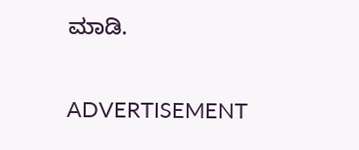ಮಾಡಿ.

ADVERTISEMENT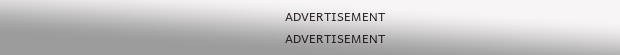ADVERTISEMENT
ADVERTISEMENT